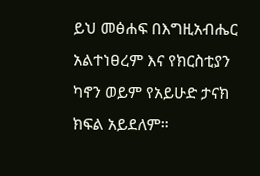ይህ መፅሐፍ በእግዚአብሔር አልተነፀረም እና የክርስቲያን ካኖን ወይም የአይሁድ ታናክ ክፍል አይደለም።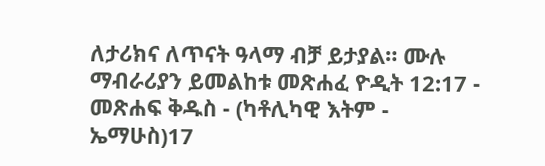ለታሪክና ለጥናት ዓላማ ብቻ ይታያል። ሙሉ ማብራሪያን ይመልከቱ መጽሐፈ ዮዲት 12:17 - መጽሐፍ ቅዱስ - (ካቶሊካዊ እትም - ኤማሁስ)17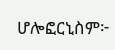ሆሎፎርኒስም፦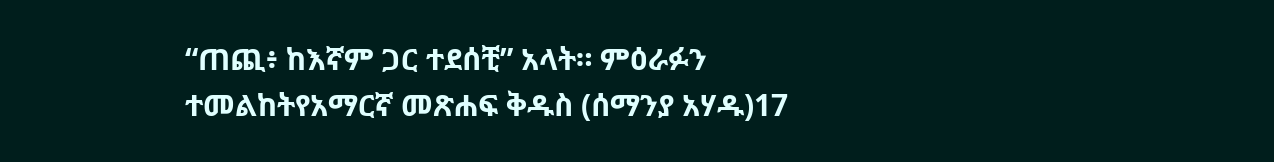“ጠጪ፥ ከእኛም ጋር ተደሰቺ” አላት። ምዕራፉን ተመልከትየአማርኛ መጽሐፍ ቅዱስ (ሰማንያ አሃዱ)17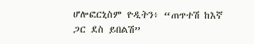ሆሎፎርኒስም ዮዲትን፥ “ጠጥተሽ ከእኛ ጋር ደስ ይበልሽ”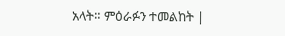አላት። ምዕራፉን ተመልከት |